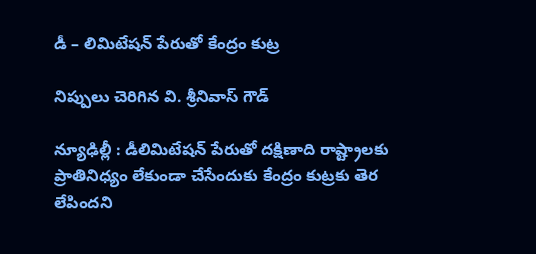డీ – లిమిటేష‌న్ పేరుతో కేంద్రం కుట్ర‌

నిప్పులు చెరిగిన వి. శ్రీ‌నివాస్ గౌడ్

న్యూఢిల్లీ : డీలిమిటేష‌న్ పేరుతో ద‌క్షిణాది రాష్ట్రాల‌కు ప్రాతినిధ్యం లేకుండా చేసేందుకు కేంద్రం కుట్ర‌కు తెర లేపింద‌ని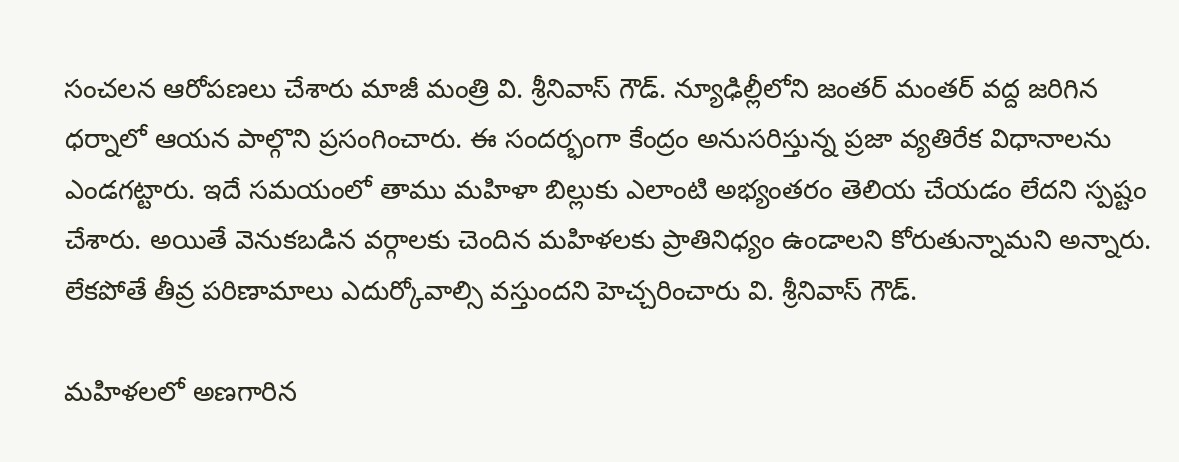సంచ‌ల‌న ఆరోప‌ణ‌లు చేశారు మాజీ మంత్రి వి. శ్రీ‌నివాస్ గౌడ్. న్యూఢిల్లీలోని జంత‌ర్ మంత‌ర్ వ‌ద్ద జ‌రిగిన ధ‌ర్నాలో ఆయ‌న పాల్గొని ప్ర‌సంగించారు. ఈ సంద‌ర్భంగా కేంద్రం అనుస‌రిస్తున్న ప్ర‌జా వ్య‌తిరేక విధానాల‌ను ఎండ‌గ‌ట్టారు. ఇదే సమ‌యంలో తాము మ‌హిళా బిల్లుకు ఎలాంటి అభ్యంత‌రం తెలియ చేయ‌డం లేద‌ని స్ప‌ష్టం చేశారు. అయితే వెనుక‌బ‌డిన వ‌ర్గాల‌కు చెందిన మ‌హిళ‌ల‌కు ప్రాతినిధ్యం ఉండాల‌ని కోరుతున్నామ‌ని అన్నారు. లేక‌పోతే తీవ్ర ప‌రిణామాలు ఎదుర్కోవాల్సి వ‌స్తుంద‌ని హెచ్చ‌రించారు వి. శ్రీ‌నివాస్ గౌడ్.

మహిళలలో అణగారిన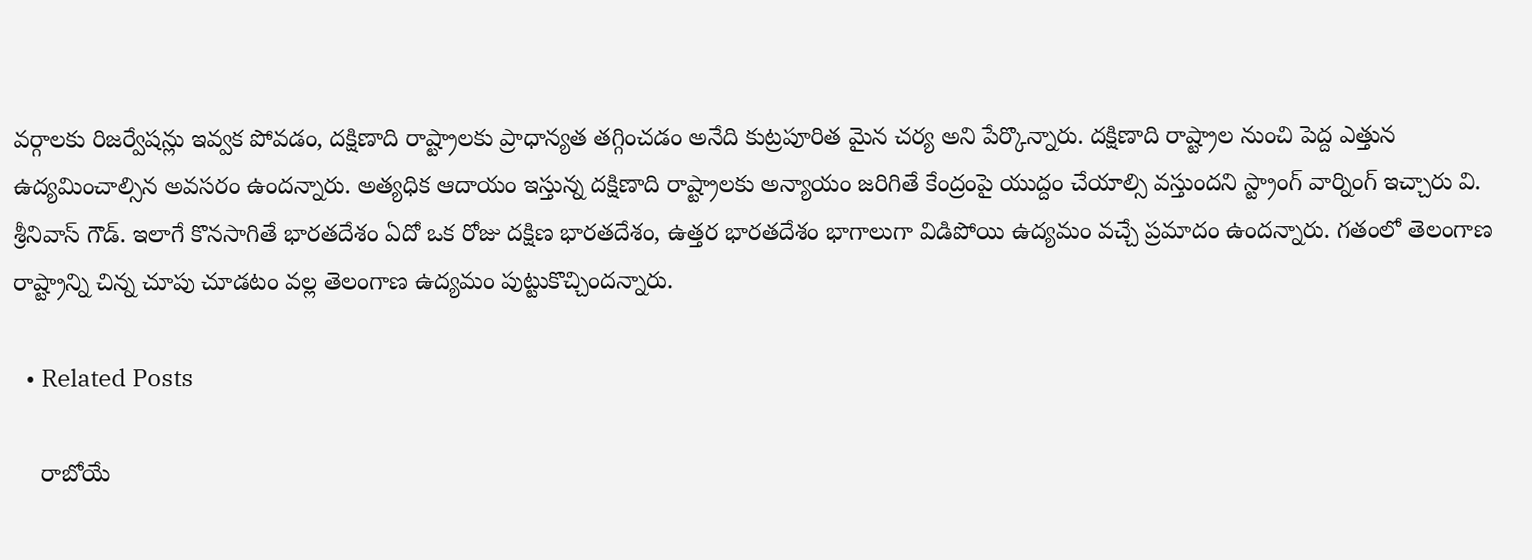వర్గాలకు రిజర్వేషన్లు ఇవ్వక పోవడం, దక్షిణాది రాష్ట్రాలకు ప్రాధాన్యత తగ్గించడం అనేది కుట్రపూరిత మైన చర్య అని పేర్కొన్నారు. దక్షిణాది రాష్ట్రాల నుంచి పెద్ద ఎత్తున ఉద్యమించాల్సిన అవ‌స‌రం ఉంద‌న్నారు. అత్యధిక ఆదాయం ఇస్తున్న‌ దక్షిణాది రాష్ట్రాలకు అన్యాయం జరిగితే కేంద్రంపై యుద్దం చేయాల్సి వ‌స్తుంద‌ని స్ట్రాంగ్ వార్నింగ్ ఇచ్చారు వి. శ్రీ‌నివాస్ గౌడ్. ఇలాగే కొనసాగితే భారతదేశం ఏదో ఒక రోజు దక్షిణ భారతదేశం, ఉత్తర భారతదేశం భాగాలుగా విడిపోయి ఉద్యమం వచ్చే ప్రమాదం ఉందన్నారు. గతంలో తెలంగాణ రాష్ట్రాన్ని చిన్న చూపు చూడటం వల్ల తెలంగాణ ఉద్యమం పుట్టుకొచ్చిందన్నారు.

  • Related Posts

    రాబోయే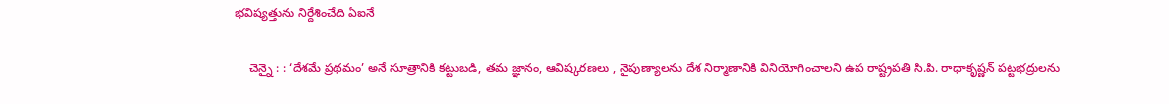భ‌విష్య‌త్తును నిర్దేశించేది ఏఐనే

    చెన్నై : : ‘దేశమే ప్రథమం’ అనే సూత్రానికి కట్టుబడి, తమ జ్ఞానం, ఆవిష్కరణలు , నైపుణ్యాలను దేశ నిర్మాణానికి వినియోగించాలని ఉప రాష్ట్రపతి సి.పి. రాధాకృష్ణన్ పట్టభద్రులను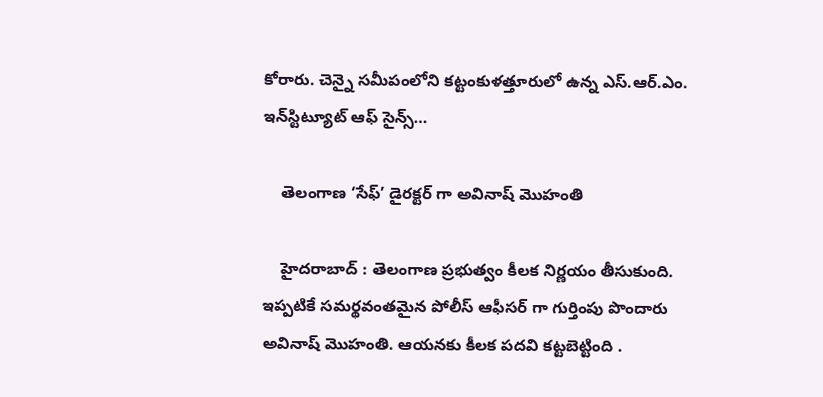కోరారు. చెన్నై సమీపంలోని కట్టంకుళత్తూరులో ఉన్న ఎస్.ఆర్.ఎం. ఇన్‌స్టిట్యూట్ ఆఫ్ సైన్స్…

    తెలంగాణ ‘సేఫ్’ డైర‌క్ట‌ర్ గా అవినాష్ మొహంతి

    హైద‌రాబాద్ : తెలంగాణ ప్ర‌భుత్వం కీల‌క నిర్ణ‌యం తీసుకుంది. ఇప్ప‌టికే స‌మ‌ర్థ‌వంత‌మైన పోలీస్ ఆఫీస‌ర్ గా గుర్తింపు పొందారు అవినాష్ మొహంతి. ఆయ‌న‌కు కీల‌క ప‌ద‌వి క‌ట్ట‌బెట్టింది .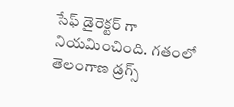సేఫ్ డైరెక్ట‌ర్ గా నియ‌మించింది. గతంలో తెలంగాణ డ్రగ్స్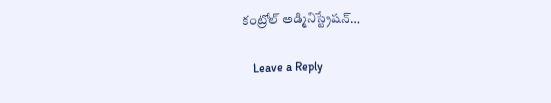కంట్రోల్ అడ్మినిస్ట్రేషన్…

    Leave a Reply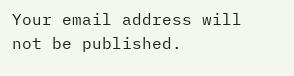Your email address will not be published.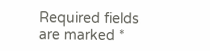Required fields are marked *